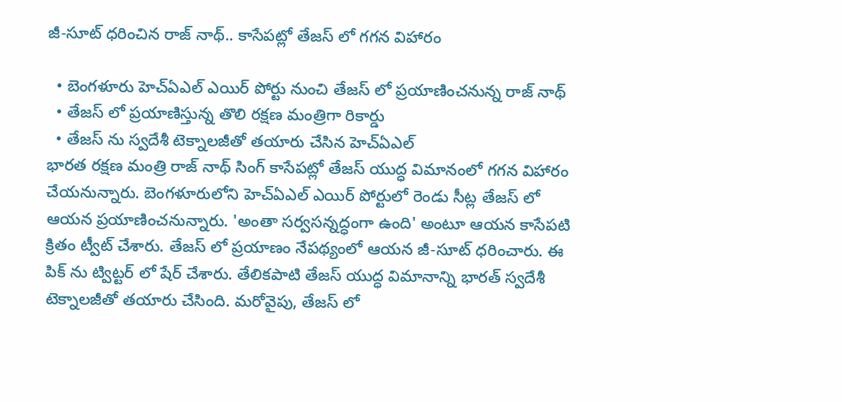జీ-సూట్ ధరించిన రాజ్ నాథ్.. కాసేపట్లో తేజస్ లో గగన విహారం

  • బెంగళూరు హెచ్ఏఎల్ ఎయిర్ పోర్టు నుంచి తేజస్ లో ప్రయాణించనున్న రాజ్ నాథ్
  • తేజస్ లో ప్రయాణిస్తున్న తొలి రక్షణ మంత్రిగా రికార్డు
  • తేజస్ ను స్వదేశీ టెక్నాలజీతో తయారు చేసిన హెచ్ఏఎల్
భారత రక్షణ మంత్రి రాజ్ నాథ్ సింగ్ కాసేపట్లో తేజస్ యుద్ధ విమానంలో గగన విహారం చేయనున్నారు. బెంగళూరులోని హెచ్ఏఎల్ ఎయిర్ పోర్టులో రెండు సీట్ల తేజస్ లో ఆయన ప్రయాణించనున్నారు. 'అంతా సర్వసన్నద్ధంగా ఉంది' అంటూ ఆయన కాసేపటి క్రితం ట్వీట్ చేశారు. తేజస్ లో ప్రయాణం నేపథ్యంలో ఆయన జీ-సూట్ ధరించారు. ఈ పిక్ ను ట్విట్టర్ లో షేర్ చేశారు. తేలికపాటి తేజస్ యుద్ధ విమానాన్ని భారత్ స్వదేశీ టెక్నాలజీతో తయారు చేసింది. మరోవైపు, తేజస్ లో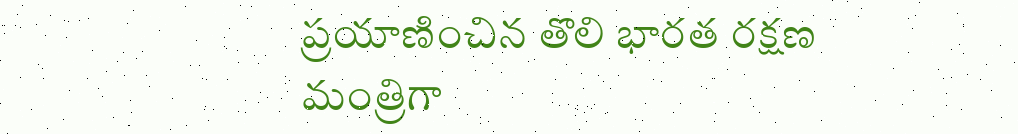ప్రయాణించిన తొలి భారత రక్షణ మంత్రిగా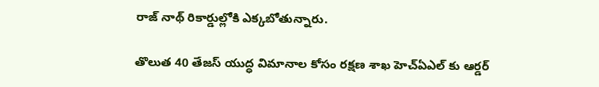రాజ్ నాథ్ రికార్డుల్లోకి ఎక్కబోతున్నారు.

తొలుత 40 తేజస్ యుద్ధ విమానాల కోసం రక్షణ శాఖ హెచ్ఏఎల్ కు ఆర్డర్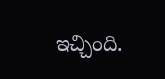ఇచ్చింది.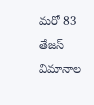మరో 83 తేజస్ విమానాల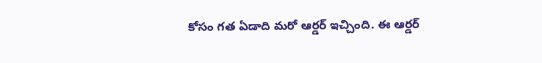కోసం గత ఏడాది మరో ఆర్డర్ ఇచ్చింది. ఈ ఆర్డర్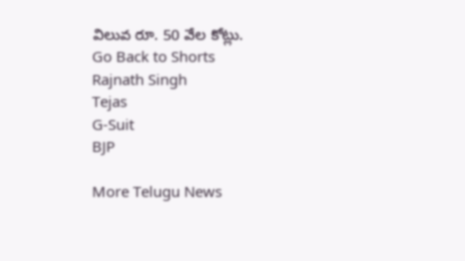విలువ రూ. 50 వేల కోట్లు.
Go Back to Shorts
Rajnath Singh
Tejas
G-Suit
BJP

More Telugu News